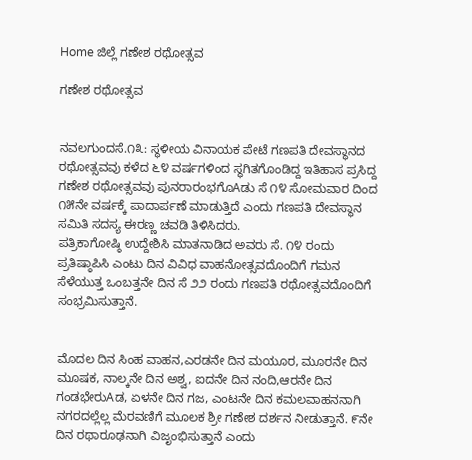Home ಜಿಲ್ಲೆ ಗಣೇಶ ರಥೋತ್ಸವ

ಗಣೇಶ ರಥೋತ್ಸವ


ನವಲಗುಂದಸೆ.೧೩: ಸ್ಥಳೀಯ ವಿನಾಯಕ ಪೇಟೆ ಗಣಪತಿ ದೇವಸ್ಥಾನದ ರಥೋತ್ಸವವು ಕಳೆದ ೬೪ ವರ್ಷಗಳಿಂದ ಸ್ಥಗಿತಗೊಂಡಿದ್ದ ಇತಿಹಾಸ ಪ್ರಸಿದ್ದ ಗಣೇಶ ರಥೋತ್ಸವವು ಪುನರಾರಂಭಗೊAಡು ಸೆ ೧೪ ಸೋಮವಾರ ದಿಂದ ೧೫ನೇ ವರ್ಷಕ್ಕೆ ಪಾದಾರ್ಪಣೆ ಮಾಡುತ್ತಿದೆ ಎಂದು ಗಣಪತಿ ದೇವಸ್ಥಾನ ಸಮಿತಿ ಸದಸ್ಯ ಈರಣ್ಣ ಚವಡಿ ತಿಳಿಸಿದರು.
ಪತ್ರಿಕಾಗೋಷ್ಠಿ ಉದ್ದೇಶಿಸಿ ಮಾತನಾಡಿದ ಅವರು ಸೆ. ೧೪ ರಂದು ಪ್ರತಿಷ್ಠಾಪಿಸಿ ಎಂಟು ದಿನ ವಿವಿಧ ವಾಹನೋತ್ಸವದೊಂದಿಗೆ ಗಮನ ಸೆಳೆಯುತ್ತ ಒಂಬತ್ತನೇ ದಿನ ಸೆ ೨೨ ರಂದು ಗಣಪತಿ ರಥೋತ್ಸವದೊಂದಿಗೆ ಸಂಭ್ರಮಿಸುತ್ತಾನೆ.


ಮೊದಲ ದಿನ ಸಿಂಹ ವಾಹನ,ಎರಡನೇ ದಿನ ಮಯೂರ, ಮೂರನೇ ದಿನ ಮೂಷಕ, ನಾಲ್ಕನೇ ದಿನ ಅಶ್ವ, ಐದನೇ ದಿನ ನಂದಿ,ಆರನೇ ದಿನ ಗಂಡಭೇರುAಡ, ಏಳನೇ ದಿನ ಗಜ, ಎಂಟನೇ ದಿನ ಕಮಲವಾಹನನಾಗಿ ನಗರದಲ್ಲೆಲ್ಲ ಮೆರವಣಿಗೆ ಮೂಲಕ ಶ್ರೀ ಗಣೇಶ ದರ್ಶನ ನೀಡುತ್ತಾನೆ. ೯ನೇ ದಿನ ರಥಾರೂಢನಾಗಿ ವಿಜೃಂಭಿಸುತ್ತಾನೆ ಎಂದು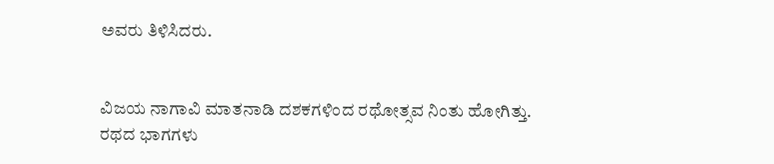ಅವರು ತಿಳಿಸಿದರು.


ವಿಜಯ ನಾಗಾವಿ ಮಾತನಾಡಿ ದಶಕಗಳಿಂದ ರಥೋತ್ಸವ ನಿಂತು ಹೋಗಿತ್ತು. ರಥದ ಭಾಗಗಳು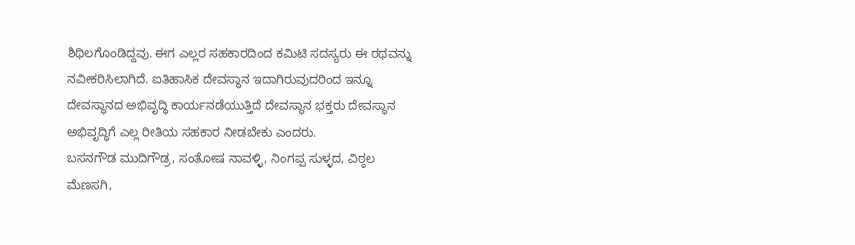ಶಿಥಿಲಗೊಂಡಿದ್ದವು. ಈಗ ಎಲ್ಲರ ಸಹಕಾರದಿಂದ ಕಮಿಟಿ ಸದಸ್ಯರು ಈ ರಥವನ್ನು ನವೀಕರಿಸಿಲಾಗಿದೆ. ಐತಿಹಾಸಿಕ ದೇವಸ್ಥಾನ ಇದಾಗಿರುವುದರಿಂದ ಇನ್ನೂ ದೇವಸ್ಥಾನದ ಅಭಿವೃದ್ಧಿ ಕಾರ್ಯನಡೆಯುತ್ತಿದೆ ದೇವಸ್ಥಾನ ಭಕ್ತರು ದೇವಸ್ಥಾನ ಅಭಿವೃದ್ಧಿಗೆ ಎಲ್ಲ ರೀತಿಯ ಸಹಕಾರ ನೀಡಬೇಕು ಎಂದರು.
ಬಸನಗೌಡ ಮುದಿಗೌಡ್ರ, ಸಂತೋಷ ನಾವಳ್ಳಿ, ನಿಂಗಪ್ಪ ಸುಳ್ಳದ, ವಿಠ್ಠಲ ಮೆಣಸಗಿ,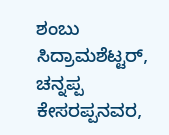ಶಂಬು ಸಿದ್ರಾಮಶೆಟ್ಟರ್, ಚನ್ನಪ್ಪ ಕೇಸರಪ್ಪನವರ,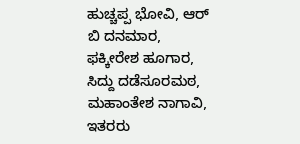ಹುಚ್ಚಪ್ಪ ಭೋವಿ, ಆರ್ ಬಿ ದನಮಾರ, ಫಕ್ಕೀರೇಶ ಹೂಗಾರ, ಸಿದ್ದು ದಡೆಸೂರಮಠ, ಮಹಾಂತೇಶ ನಾಗಾವಿ, ಇತರರು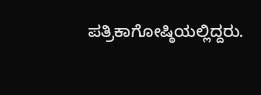ಪತ್ರಿಕಾಗೋಷ್ಠಿಯಲ್ಲಿದ್ದರು.